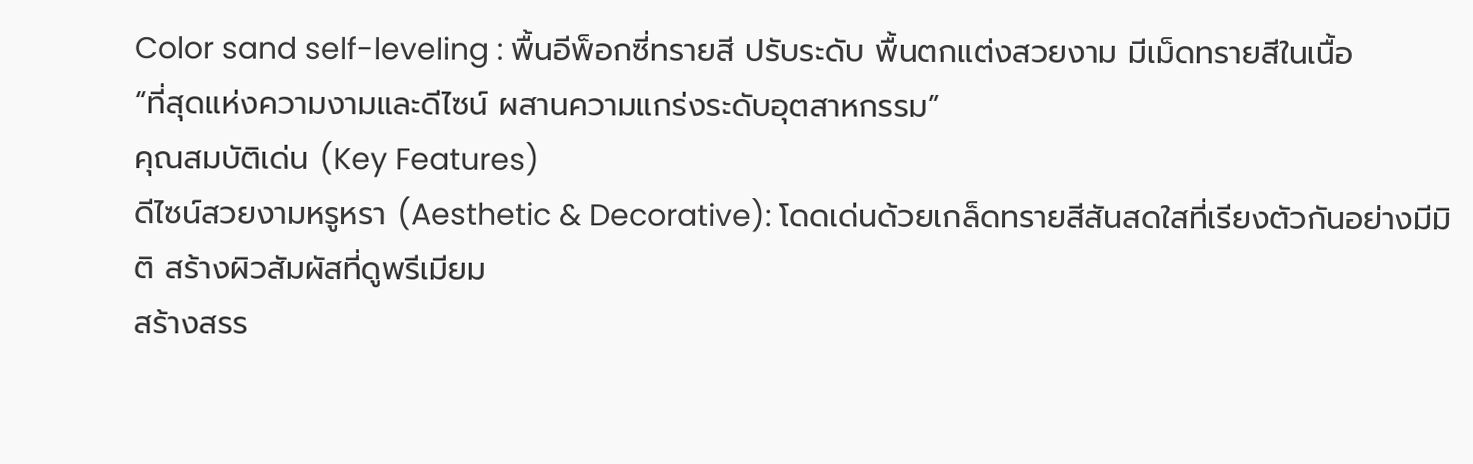Color sand self-leveling : พื้นอีพ็อกซี่ทรายสี ปรับระดับ พื้นตกแต่งสวยงาม มีเม็ดทรายสีในเนื้อ
“ที่สุดแห่งความงามและดีไซน์ ผสานความแกร่งระดับอุตสาหกรรม”
คุณสมบัติเด่น (Key Features)
ดีไซน์สวยงามหรูหรา (Aesthetic & Decorative): โดดเด่นด้วยเกล็ดทรายสีสันสดใสที่เรียงตัวกันอย่างมีมิติ สร้างผิวสัมผัสที่ดูพรีเมียม
สร้างสรร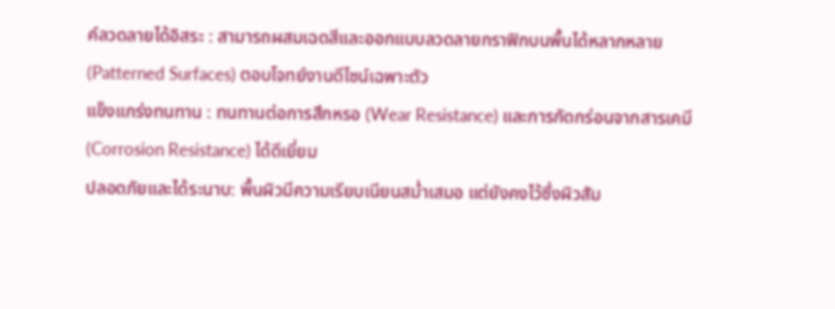ค์ลวดลายได้อิสระ : สามารถผสมเฉดสีและออกแบบลวดลายกราฟิกบนพื้นได้หลากหลาย (Patterned Surfaces) ตอบโจทย์งานดีไซน์เฉพาะตัว
แข็งแกร่งทนทาน : ทนทานต่อการสึกหรอ (Wear Resistance) และการกัดกร่อนจากสารเคมี (Corrosion Resistance) ได้ดีเยี่ยม
ปลอดภัยและได้ระนาบ: พื้นผิวมีความเรียบเนียนสม่ำเสมอ แต่ยังคงไว้ซึ่งผิวสัม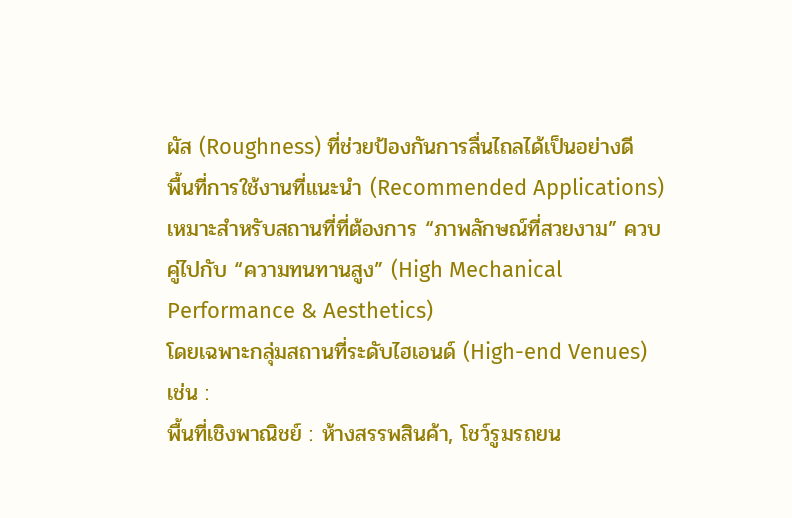ผัส (Roughness) ที่ช่วยป้องกันการลื่นไถลได้เป็นอย่างดี
พื้นที่การใช้งานที่แนะนำ (Recommended Applications)
เหมาะสำหรับสถานที่ที่ต้องการ “ภาพลักษณ์ที่สวยงาม” ควบคู่ไปกับ “ความทนทานสูง” (High Mechanical Performance & Aesthetics)
โดยเฉพาะกลุ่มสถานที่ระดับไฮเอนด์ (High-end Venues) เช่น :
พื้นที่เชิงพาณิชย์ : ห้างสรรพสินค้า, โชว์รูมรถยน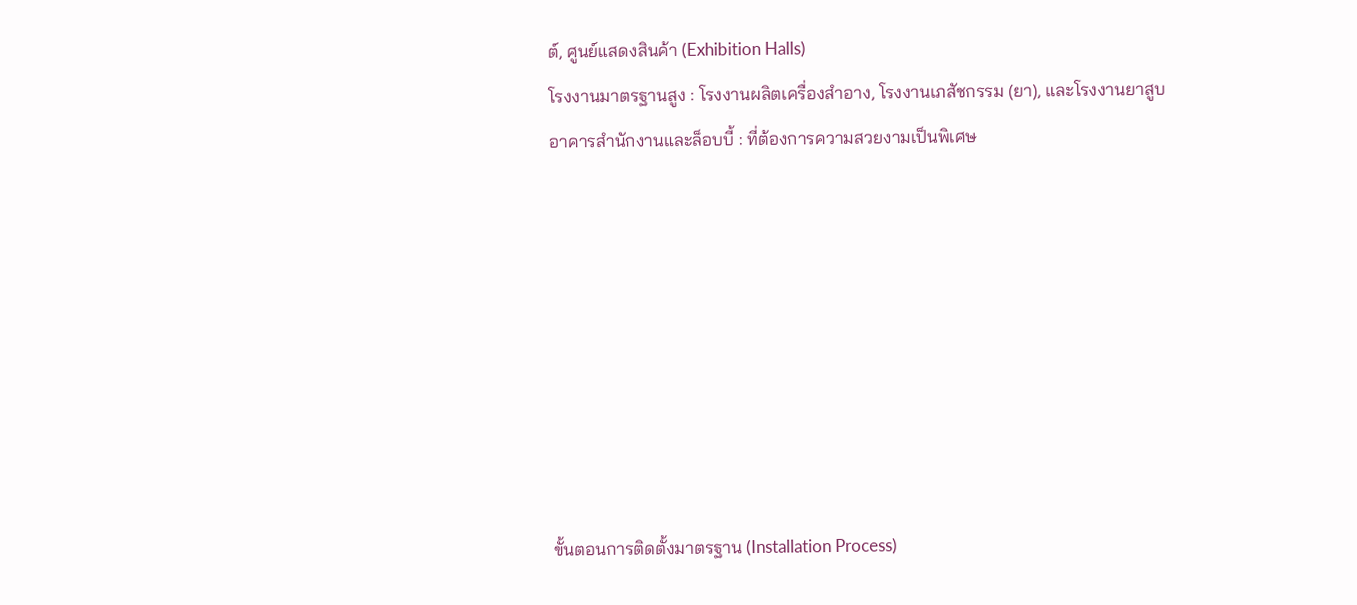ต์, ศูนย์แสดงสินค้า (Exhibition Halls)
โรงงานมาตรฐานสูง : โรงงานผลิตเครื่องสำอาง, โรงงานเภสัชกรรม (ยา), และโรงงานยาสูบ
อาคารสำนักงานและล็อบบี้ : ที่ต้องการความสวยงามเป็นพิเศษ








ขั้นตอนการติดตั้งมาตรฐาน (Installation Process)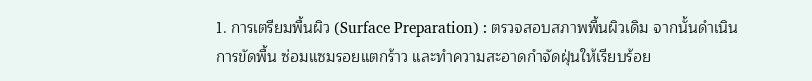1. การเตรียมพื้นผิว (Surface Preparation) : ตรวจสอบสภาพพื้นผิวเดิม จากนั้นดำเนินการขัดพื้น ซ่อมแซมรอยแตกร้าว และทำความสะอาดกำจัดฝุ่นให้เรียบร้อย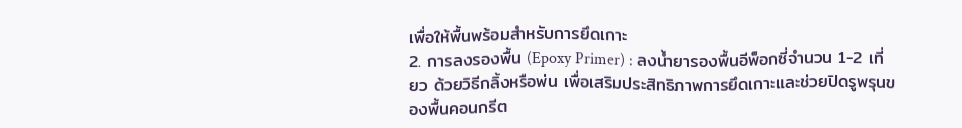เพื่อให้พื้นพร้อมสำหรับการยึดเกาะ
2. การลงรองพื้น (Epoxy Primer) : ลงน้ำยารองพื้นอีพ็อกซี่จำนวน 1-2 เที่ยว ด้วยวิธีกลิ้งหรือพ่น เพื่อเสริมประสิทธิภาพการยึดเกาะและช่วยปิดรูพรุนของพื้นคอนกรีต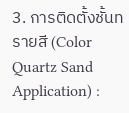3. การติดตั้งชั้นทรายสี (Color Quartz Sand Application) :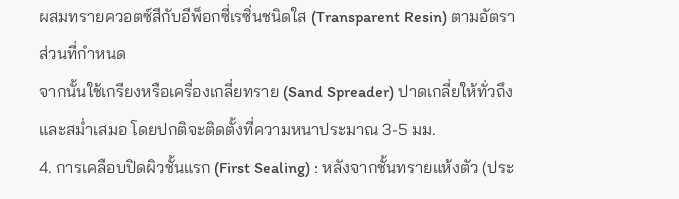ผสมทรายควอตซ์สีกับอีพ็อกซี่เรซิ่นชนิดใส (Transparent Resin) ตามอัตราส่วนที่กำหนด
จากนั้นใช้เกรียงหรือเครื่องเกลี่ยทราย (Sand Spreader) ปาดเกลี่ยให้ทั่วถึงและสม่ำเสมอ โดยปกติจะติดตั้งที่ความหนาประมาณ 3-5 มม.
4. การเคลือบปิดผิวชั้นแรก (First Sealing) : หลังจากชั้นทรายแห้งตัว (ประ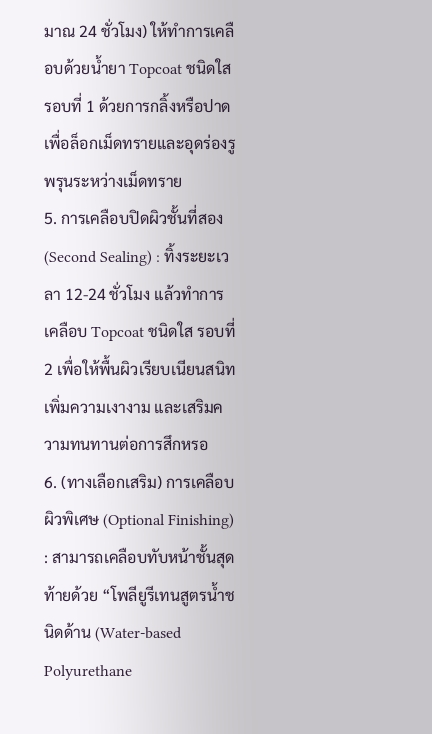มาณ 24 ชั่วโมง) ให้ทำการเคลือบด้วยน้ำยา Topcoat ชนิดใส รอบที่ 1 ด้วยการกลิ้งหรือปาด
เพื่อล็อกเม็ดทรายและอุดร่องรูพรุนระหว่างเม็ดทราย
5. การเคลือบปิดผิวชั้นที่สอง (Second Sealing) : ทิ้งระยะเวลา 12-24 ชั่วโมง แล้วทำการเคลือบ Topcoat ชนิดใส รอบที่ 2 เพื่อให้พื้นผิวเรียบเนียนสนิท
เพิ่มความเงางาม และเสริมความทนทานต่อการสึกหรอ
6. (ทางเลือกเสริม) การเคลือบผิวพิเศษ (Optional Finishing) : สามารถเคลือบทับหน้าชั้นสุดท้ายด้วย “โพลียูรีเทนสูตรน้ำชนิดด้าน (Water-based Polyurethane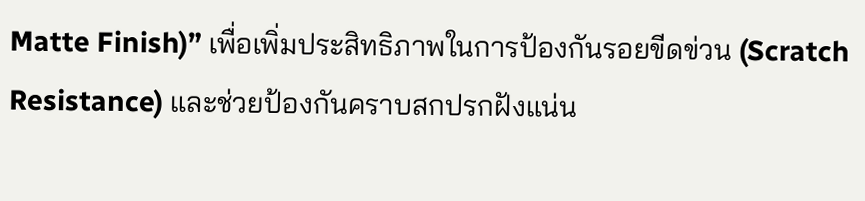Matte Finish)” เพื่อเพิ่มประสิทธิภาพในการป้องกันรอยขีดข่วน (Scratch Resistance) และช่วยป้องกันคราบสกปรกฝังแน่น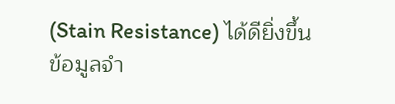(Stain Resistance) ได้ดียิ่งขึ้น
ข้อมูลจำ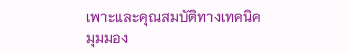เพาะและคุณสมบัติทางเทคนิค
มุมมอง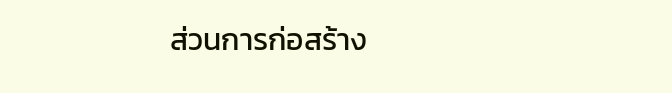ส่วนการก่อสร้าง